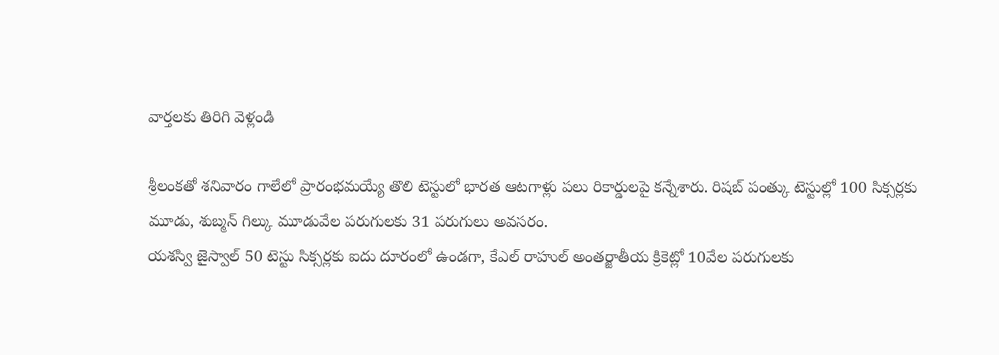వార్తలకు తిరిగి వెళ్లండి

శ్రీలంకతో శనివారం గాలేలో ప్రారంభమయ్యే తొలి టెస్టులో భారత ఆటగాళ్లు పలు రికార్డులపై కన్నేశారు. రిషబ్ పంత్కు టెస్టుల్లో 100 సిక్సర్లకు మూడు, శుబ్మన్ గిల్కు మూడువేల పరుగులకు 31 పరుగులు అవసరం.
యశస్వి జైస్వాల్ 50 టెస్టు సిక్సర్లకు ఐదు దూరంలో ఉండగా, కేఎల్ రాహుల్ అంతర్జాతీయ క్రికెట్లో 10వేల పరుగులకు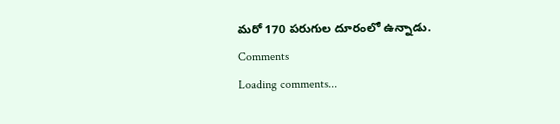మరో 170 పరుగుల దూరంలో ఉన్నాడు.
Comments
Loading comments...